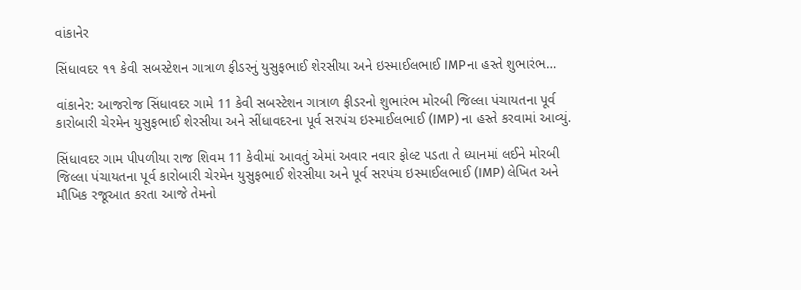વાંકાનેર

સિંધાવદર ૧૧ કેવી સબસ્ટેશન ગાત્રાળ ફીડરનું યુસુફભાઈ શેરસીયા અને ઇસ્માઈલભાઈ IMPના હસ્તે શુભારંભ…

વાંકાનેર: આજરોજ સિંધાવદર ગામે 11 કેવી સબસ્ટેશન ગાત્રાળ ફીડરનો શુભારંભ મોરબી જિલ્લા પંચાયતના પૂર્વ કારોબારી ચેરમેન યુસુફભાઈ શેરસીયા અને સીંધાવદરના પૂર્વ સરપંચ ઇસ્માઈલભાઈ (IMP) ના હસ્તે કરવામાં આવ્યું.

સિંધાવદર ગામ પીપળીયા રાજ શિવમ 11 કેવીમાં આવતું એમાં અવાર નવાર ફોલ્ટ પડતા તે ધ્યાનમાં લઈને મોરબી જિલ્લા પંચાયતના પૂર્વ કારોબારી ચેરમેન યુસુફભાઈ શેરસીયા અને પૂર્વ સરપંચ ઇસ્માઈલભાઈ (IMP) લેખિત અને મૌખિક રજૂઆત કરતા આજે તેમનો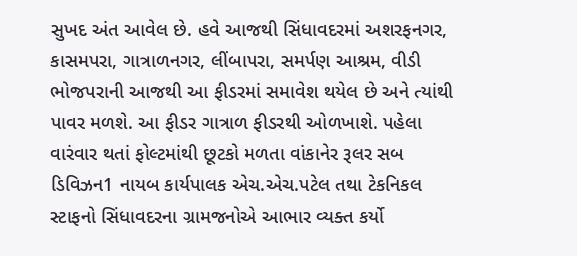સુખદ અંત આવેલ છે. હવે આજથી સિંધાવદરમાં અશરફનગર, કાસમપરા, ગાત્રાળનગર, લીંબાપરા, સમર્પણ આશ્રમ, વીડી ભોજપરાની આજથી આ ફીડરમાં સમાવેશ થયેલ છે અને ત્યાંથી પાવર મળશે. આ ફીડર ગાત્રાળ ફીડરથી ઓળખાશે. પહેલા વારંવાર થતાં ફોલ્ટમાંથી છૂટકો મળતા વાંકાનેર રૂલર સબ ડિવિઝન1 નાયબ કાર્યપાલક એચ.એચ.પટેલ તથા ટેકનિકલ સ્ટાફનો સિંધાવદરના ગ્રામજનોએ આભાર વ્યક્ત કર્યો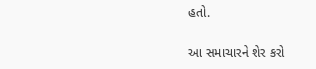હતો.

આ સમાચારને શેર કરો